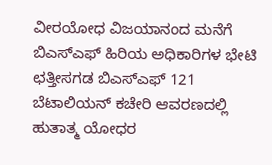ವೀರಯೋಧ ವಿಜಯಾನಂದ ಮನೆಗೆ ಬಿಎಸ್ಎಫ್ ಹಿರಿಯ ಅಧಿಕಾರಿಗಳ ಭೇಟಿ
ಛತ್ತೀಸಗಡ ಬಿಎಸ್ಎಫ್ 121 ಬೆಟಾಲಿಯನ್ ಕಚೇರಿ ಆವರಣದಲ್ಲಿ ಹುತಾತ್ಮ ಯೋಧರ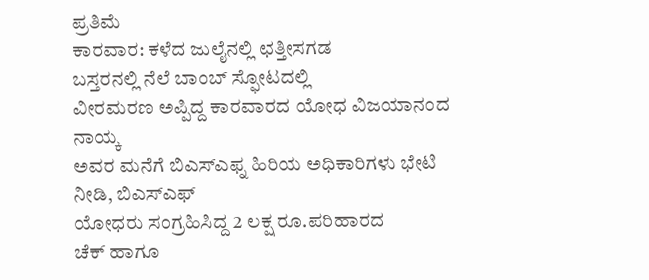ಪ್ರತಿಮೆ
ಕಾರವಾರ: ಕಳೆದ ಜುಲೈನಲ್ಲಿ ಛತ್ತೀಸಗಡ
ಬಸ್ತರನಲ್ಲಿ ನೆಲೆ ಬಾಂಬ್ ಸ್ಫೋಟದಲ್ಲಿ
ವೀರಮರಣ ಅಪ್ಪಿದ್ದ ಕಾರವಾರದ ಯೋಧ ವಿಜಯಾನಂದ ನಾಯ್ಕ
ಅವರ ಮನೆಗೆ ಬಿಎಸ್ಎಫ್ನ ಹಿರಿಯ ಅಧಿಕಾರಿಗಳು ಭೇಟಿ ನೀಡಿ, ಬಿಎಸ್ಎಫ್
ಯೋಧರು ಸಂಗ್ರಹಿಸಿದ್ದ 2 ಲಕ್ಷ ರೂ.ಪರಿಹಾರದ
ಚೆಕ್ ಹಾಗೂ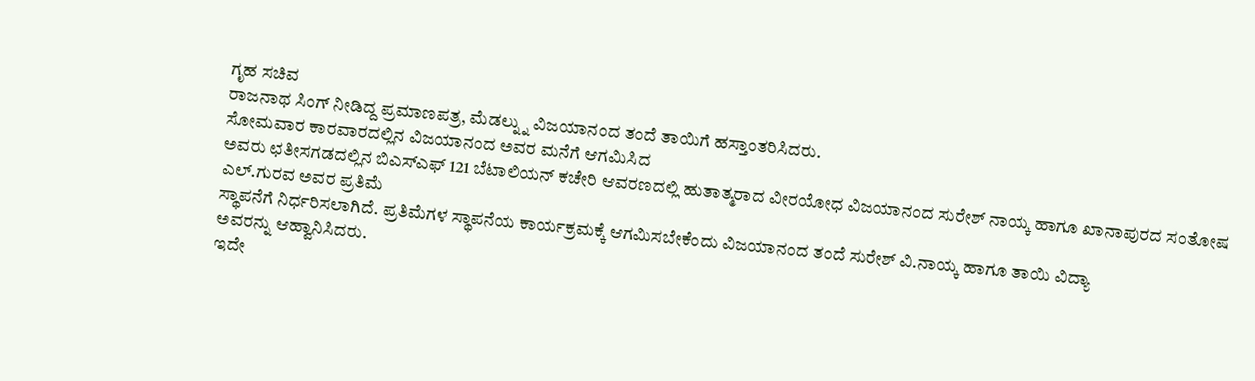ಗೃಹ ಸಚಿವ
ರಾಜನಾಥ ಸಿಂಗ್ ನೀಡಿದ್ದ ಪ್ರಮಾಣಪತ್ರ, ಮೆಡಲ್ನ್ನು ವಿಜಯಾನಂದ ತಂದೆ ತಾಯಿಗೆ ಹಸ್ತಾಂತರಿಸಿದರು.
ಸೋಮವಾರ ಕಾರವಾರದಲ್ಲಿನ ವಿಜಯಾನಂದ ಅವರ ಮನೆಗೆ ಆಗಮಿಸಿದ
ಅವರು ಛತೀಸಗಡದಲ್ಲಿನ ಬಿಎಸ್ಎಫ್ 121 ಬೆಟಾಲಿಯನ್ ಕಚೇರಿ ಆವರಣದಲ್ಲಿ ಹುತಾತ್ಮರಾದ ವೀರಯೋಧ ವಿಜಯಾನಂದ ಸುರೇಶ್ ನಾಯ್ಕ ಹಾಗೂ ಖಾನಾಪುರದ ಸಂತೋಷ
ಎಲ್.ಗುರವ ಅವರ ಪ್ರತಿಮೆ
ಸ್ಥಾಪನೆಗೆ ನಿರ್ಧರಿಸಲಾಗಿದೆ. ಪ್ರತಿಮೆಗಳ ಸ್ಥಾಪನೆಯ ಕಾರ್ಯಕ್ರಮಕ್ಕೆ ಆಗಮಿಸಬೇಕೆಂದು ವಿಜಯಾನಂದ ತಂದೆ ಸುರೇಶ್ ವಿ.ನಾಯ್ಕ ಹಾಗೂ ತಾಯಿ ವಿದ್ಯಾ
ಅವರನ್ನು ಆಹ್ವಾನಿಸಿದರು.
ಇದೇ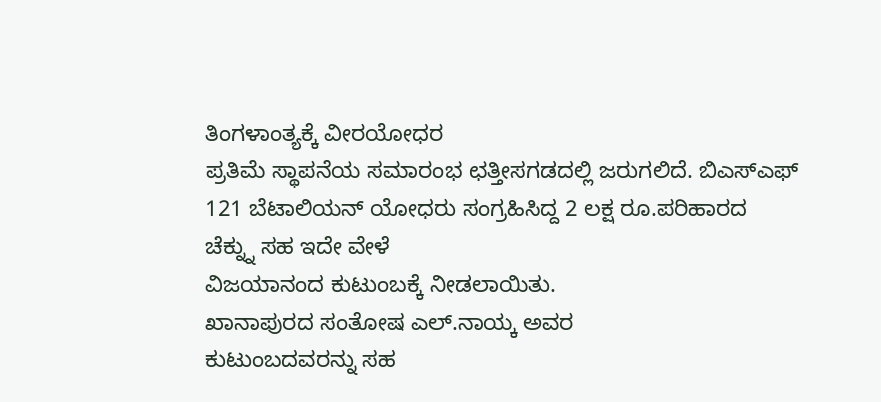ತಿಂಗಳಾಂತ್ಯಕ್ಕೆ ವೀರಯೋಧರ
ಪ್ರತಿಮೆ ಸ್ಥಾಪನೆಯ ಸಮಾರಂಭ ಛತ್ತೀಸಗಡದಲ್ಲಿ ಜರುಗಲಿದೆ. ಬಿಎಸ್ಎಫ್
121 ಬೆಟಾಲಿಯನ್ ಯೋಧರು ಸಂಗ್ರಹಿಸಿದ್ದ 2 ಲಕ್ಷ ರೂ.ಪರಿಹಾರದ
ಚೆಕ್ನ್ನು ಸಹ ಇದೇ ವೇಳೆ
ವಿಜಯಾನಂದ ಕುಟುಂಬಕ್ಕೆ ನೀಡಲಾಯಿತು.
ಖಾನಾಪುರದ ಸಂತೋಷ ಎಲ್.ನಾಯ್ಕ ಅವರ
ಕುಟುಂಬದವರನ್ನು ಸಹ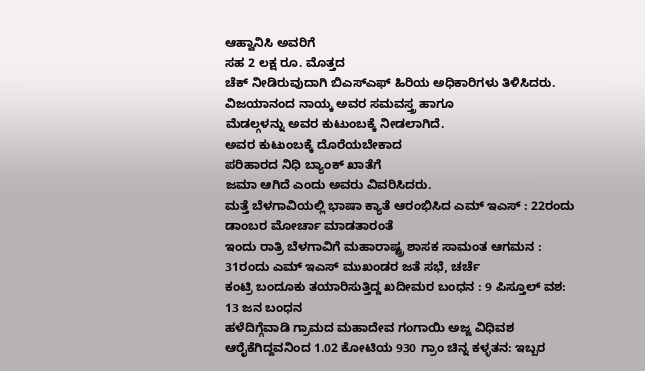ಆಹ್ವಾನಿಸಿ ಅವರಿಗೆ
ಸಹ 2 ಲಕ್ಷ ರೂ. ಮೊತ್ತದ
ಚೆಕ್ ನೀಡಿರುವುದಾಗಿ ಬಿಎಸ್ಎಫ್ ಹಿರಿಯ ಅಧಿಕಾರಿಗಳು ತಿಳಿಸಿದರು. ವಿಜಯಾನಂದ ನಾಯ್ಕ ಅವರ ಸಮವಸ್ತ್ರ ಹಾಗೂ
ಮೆಡಲ್ಗಳನ್ನು ಅವರ ಕುಟುಂಬಕ್ಕೆ ನೀಡಲಾಗಿದೆ.
ಅವರ ಕುಟುಂಬಕ್ಕೆ ದೊರೆಯಬೇಕಾದ
ಪರಿಹಾರದ ನಿಧಿ ಬ್ಯಾಂಕ್ ಖಾತೆಗೆ
ಜಮಾ ಆಗಿದೆ ಎಂದು ಅವರು ವಿವರಿಸಿದರು.
ಮತ್ತೆ ಬೆಳಗಾವಿಯಲ್ಲಿ ಭಾಷಾ ಕ್ಯಾತೆ ಆರಂಭಿಸಿದ ಎಮ್ ಇಎಸ್ : 22ರಂದು ಡಾಂಬರ ಮೋರ್ಚಾ ಮಾಡತಾರಂತೆ
ಇಂದು ರಾತ್ರಿ ಬೆಳಗಾವಿಗೆ ಮಹಾರಾಷ್ಟ್ರ ಶಾಸಕ ಸಾಮಂತ ಆಗಮನ : 31ರಂದು ಎಮ್ ಇಎಸ್ ಮುಖಂಡರ ಜತೆ ಸಭೆ, ಚರ್ಚೆ
ಕಂಟ್ರಿ ಬಂದೂಕು ತಯಾರಿಸುತ್ತಿದ್ದ ಖದೀಮರ ಬಂಧನ : 9 ಪಿಸ್ತೂಲ್ ವಶ: 13 ಜನ ಬಂಧನ
ಹಳೆದಿಗ್ಗೆವಾಡಿ ಗ್ರಾಮದ ಮಹಾದೇವ ಗಂಗಾಯಿ ಅಜ್ಜ ವಿಧಿವಶ
ಆರೈಕೆಗಿದ್ದವನಿಂದ 1.02 ಕೋಟಿಯ 930 ಗ್ರಾಂ ಚಿನ್ನ ಕಳ್ಳತನ: ಇಬ್ಬರ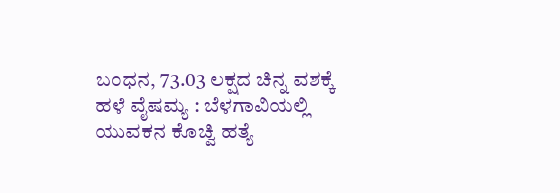ಬಂಧನ, 73.03 ಲಕ್ಷದ ಚಿನ್ನ ವಶಕ್ಕೆ
ಹಳೆ ವೈಷಮ್ಯ : ಬೆಳಗಾವಿಯಲ್ಲಿ ಯುವಕನ ಕೊಚ್ವಿ ಹತ್ಯೆ